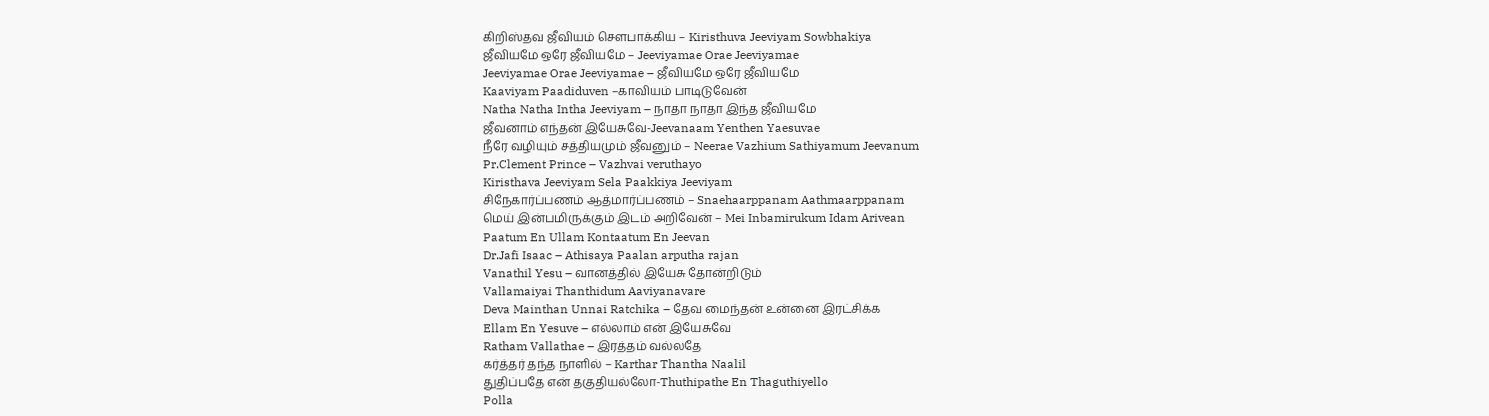கிறிஸ்தவ ஜீவியம் சௌபாக்கிய – Kiristhuva Jeeviyam Sowbhakiya
ஜீவியமே ஒரே ஜீவியமே – Jeeviyamae Orae Jeeviyamae
Jeeviyamae Orae Jeeviyamae – ஜீவியமே ஒரே ஜீவியமே
Kaaviyam Paadiduven –காவியம் பாடிடுவேன்
Natha Natha Intha Jeeviyam – நாதா நாதா இந்த ஜீவியமே
ஜீவனாம் எந்தன் இயேசுவே-Jeevanaam Yenthen Yaesuvae
நீரே வழியும் சத்தியமும் ஜீவனும் – Neerae Vazhium Sathiyamum Jeevanum
Pr.Clement Prince – Vazhvai veruthayo
Kiristhava Jeeviyam Sela Paakkiya Jeeviyam
சிநேகார்ப்பணம் ஆத்மார்ப்பணம் – Snaehaarppanam Aathmaarppanam
மெய் இன்பமிருக்கும் இடம் அறிவேன் – Mei Inbamirukum Idam Arivean
Paatum En Ullam Kontaatum En Jeevan
Dr.Jafi Isaac – Athisaya Paalan arputha rajan
Vanathil Yesu – வானத்தில் இயேசு தோன்றிடும்
Vallamaiyai Thanthidum Aaviyanavare
Deva Mainthan Unnai Ratchika – தேவ மைந்தன் உன்னை இரட்சிக்க
Ellam En Yesuve – எல்லாம் என் இயேசுவே
Ratham Vallathae – இரத்தம் வல்லதே
கர்த்தர் தந்த நாளில் – Karthar Thantha Naalil
துதிப்பதே என் தகுதியல்லோ-Thuthipathe En Thaguthiyello
Polla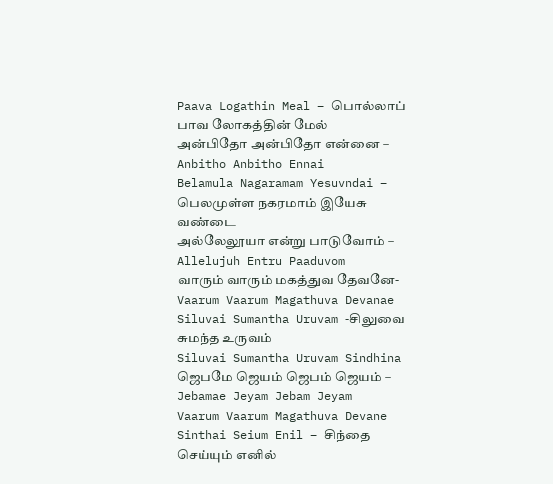Paava Logathin Meal – பொல்லாப் பாவ லோகத்தின் மேல்
அன்பிதோ அன்பிதோ என்னை – Anbitho Anbitho Ennai
Belamula Nagaramam Yesuvndai – பெலமுள்ள நகரமாம் இயேசு வண்டை
அல்லேலூயா என்று பாடுவோம் – Allelujuh Entru Paaduvom
வாரும் வாரும் மகத்துவ தேவனே-Vaarum Vaarum Magathuva Devanae
Siluvai Sumantha Uruvam -சிலுவை சுமந்த உருவம்
Siluvai Sumantha Uruvam Sindhina
ஜெபமே ஜெயம் ஜெபம் ஜெயம் – Jebamae Jeyam Jebam Jeyam
Vaarum Vaarum Magathuva Devane
Sinthai Seium Enil – சிந்தை செய்யும் எனில்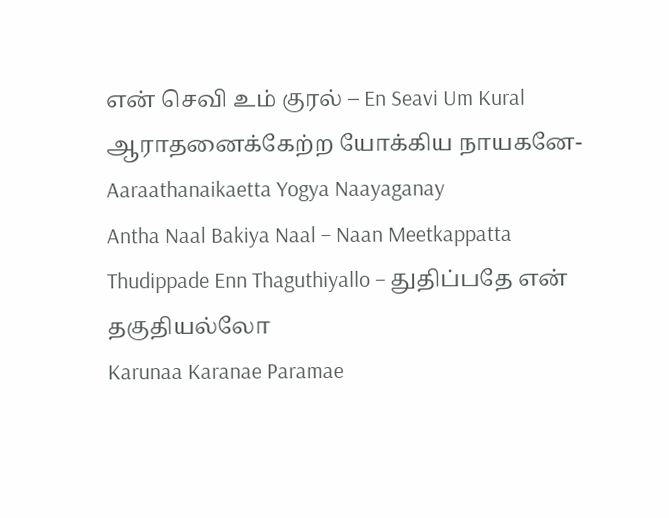என் செவி உம் குரல் – En Seavi Um Kural
ஆராதனைக்கேற்ற யோக்கிய நாயகனே-Aaraathanaikaetta Yogya Naayaganay
Antha Naal Bakiya Naal – Naan Meetkappatta
Thudippade Enn Thaguthiyallo – துதிப்பதே என் தகுதியல்லோ
Karunaa Karanae Paramae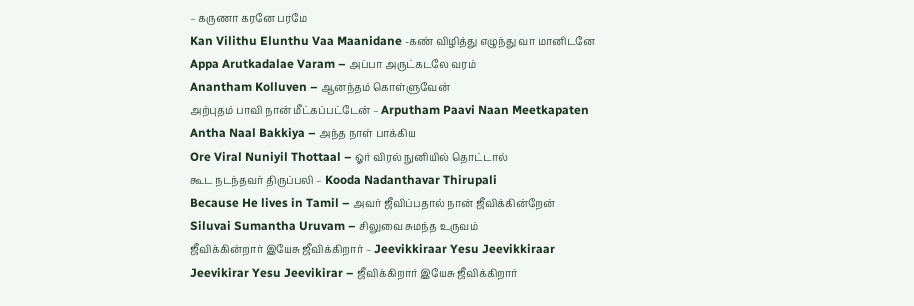– கருணா கரனே பரமே
Kan Vilithu Elunthu Vaa Maanidane -கண் விழித்து எழுந்து வா மானிடனே
Appa Arutkadalae Varam – அப்பா அருட்கடலே வரம்
Anantham Kolluven – ஆனந்தம் கொள்ளுவேன்
அற்புதம் பாவி நான் மீட்கப்பட்டேன் – Arputham Paavi Naan Meetkapaten
Antha Naal Bakkiya – அந்த நாள் பாக்கிய
Ore Viral Nuniyil Thottaal – ஓர் விரல் நுனியில் தொட்டால்
கூட நடந்தவர் திருப்பலி – Kooda Nadanthavar Thirupali
Because He lives in Tamil – அவர் ஜீவிப்பதால் நான் ஜீவிக்கின்றேன்
Siluvai Sumantha Uruvam – சிலுவை சுமந்த உருவம்
ஜீவிக்கின்றார் இயேசு ஜீவிக்கிறார் – Jeevikkiraar Yesu Jeevikkiraar
Jeevikirar Yesu Jeevikirar – ஜீவிக்கிறார் இயேசு ஜீவிக்கிறார்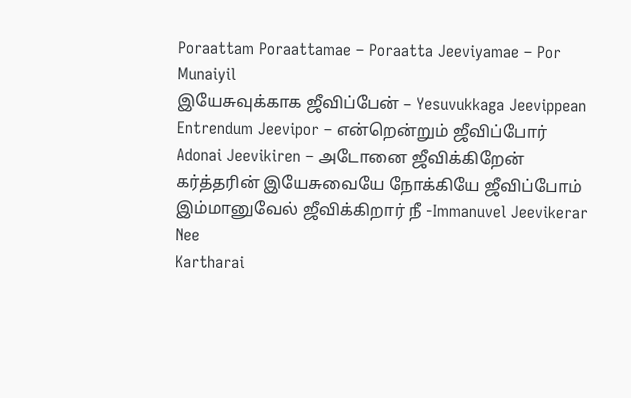Poraattam Poraattamae – Poraatta Jeeviyamae – Por Munaiyil
இயேசுவுக்காக ஜீவிப்பேன் – Yesuvukkaga Jeevippean
Entrendum Jeevipor – என்றென்றும் ஜீவிப்போர்
Adonai Jeevikiren – அடோனை ஜீவிக்கிறேன்
கர்த்தரின் இயேசுவையே நோக்கியே ஜீவிப்போம்
இம்மானுவேல் ஜீவிக்கிறார் நீ -Immanuvel Jeevikerar Nee
Kartharai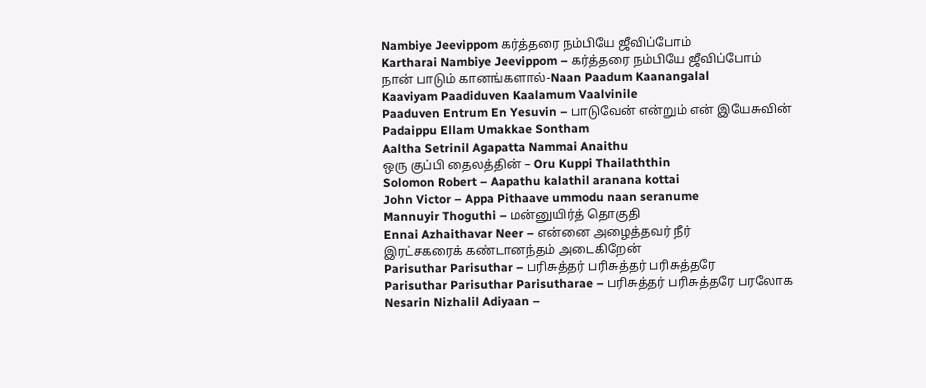Nambiye Jeevippom கர்த்தரை நம்பியே ஜீவிப்போம்
Kartharai Nambiye Jeevippom – கர்த்தரை நம்பியே ஜீவிப்போம்
நான் பாடும் கானங்களால்-Naan Paadum Kaanangalal
Kaaviyam Paadiduven Kaalamum Vaalvinile
Paaduven Entrum En Yesuvin – பாடுவேன் என்றும் என் இயேசுவின்
Padaippu Ellam Umakkae Sontham
Aaltha Setrinil Agapatta Nammai Anaithu
ஒரு குப்பி தைலத்தின் – Oru Kuppi Thailaththin
Solomon Robert – Aapathu kalathil aranana kottai
John Victor – Appa Pithaave ummodu naan seranume
Mannuyir Thoguthi – மன்னுயிர்த் தொகுதி
Ennai Azhaithavar Neer – என்னை அழைத்தவர் நீர்
இரட்சகரைக் கண்டானந்தம் அடைகிறேன்
Parisuthar Parisuthar – பரிசுத்தர் பரிசுத்தர் பரிசுத்தரே
Parisuthar Parisuthar Parisutharae – பரிசுத்தர் பரிசுத்தரே பரலோக
Nesarin Nizhalil Adiyaan –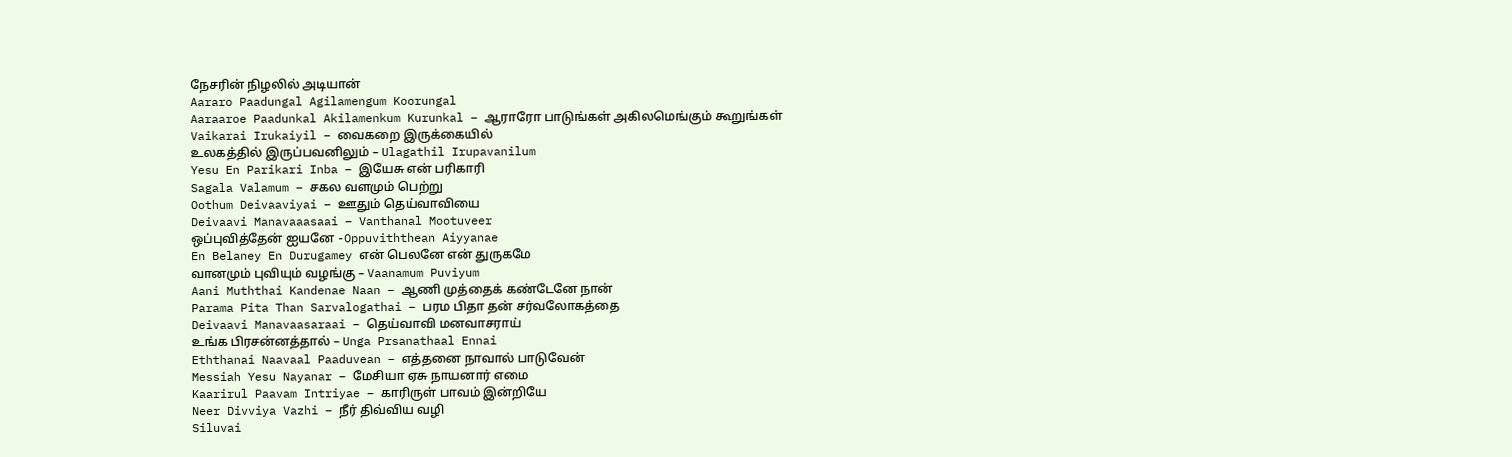நேசரின் நிழலில் அடியான்
Aararo Paadungal Agilamengum Koorungal
Aaraaroe Paadunkal Akilamenkum Kurunkal – ஆராரோ பாடுங்கள் அகிலமெங்கும் கூறுங்கள்
Vaikarai Irukaiyil – வைகறை இருக்கையில்
உலகத்தில் இருப்பவனிலும் – Ulagathil Irupavanilum
Yesu En Parikari Inba – இயேசு என் பரிகாரி
Sagala Valamum – சகல வளமும் பெற்று
Oothum Deivaaviyai – ஊதும் தெய்வாவியை
Deivaavi Manavaaasaai – Vanthanal Mootuveer
ஒப்புவித்தேன் ஐயனே -Oppuviththean Aiyyanae
En Belaney En Durugamey என் பெலனே என் துருகமே
வானமும் புவியும் வழங்கு – Vaanamum Puviyum
Aani Muththai Kandenae Naan – ஆணி முத்தைக் கண்டேனே நான்
Parama Pita Than Sarvalogathai – பரம பிதா தன் சர்வலோகத்தை
Deivaavi Manavaasaraai – தெய்வாவி மனவாசராய்
உங்க பிரசன்னத்தால் – Unga Prsanathaal Ennai
Eththanai Naavaal Paaduvean – எத்தனை நாவால் பாடுவேன்
Messiah Yesu Nayanar – மேசியா ஏசு நாயனார் எமை
Kaarirul Paavam Intriyae – காரிருள் பாவம் இன்றியே
Neer Divviya Vazhi – நீர் திவ்விய வழி
Siluvai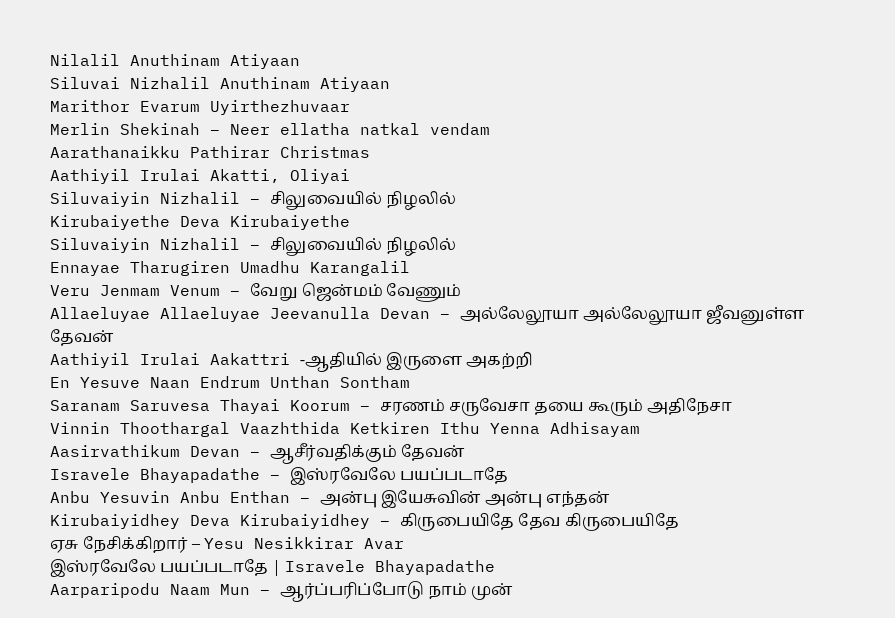Nilalil Anuthinam Atiyaan
Siluvai Nizhalil Anuthinam Atiyaan
Marithor Evarum Uyirthezhuvaar
Merlin Shekinah – Neer ellatha natkal vendam
Aarathanaikku Pathirar Christmas
Aathiyil Irulai Akatti, Oliyai
Siluvaiyin Nizhalil – சிலுவையில் நிழலில்
Kirubaiyethe Deva Kirubaiyethe
Siluvaiyin Nizhalil – சிலுவையில் நிழலில்
Ennayae Tharugiren Umadhu Karangalil
Veru Jenmam Venum – வேறு ஜென்மம் வேணும்
Allaeluyae Allaeluyae Jeevanulla Devan – அல்லேலூயா அல்லேலூயா ஜீவனுள்ள தேவன்
Aathiyil Irulai Aakattri -ஆதியில் இருளை அகற்றி
En Yesuve Naan Endrum Unthan Sontham
Saranam Saruvesa Thayai Koorum – சரணம் சருவேசா தயை கூரும் அதிநேசா
Vinnin Thoothargal Vaazhthida Ketkiren Ithu Yenna Adhisayam
Aasirvathikum Devan – ஆசீர்வதிக்கும் தேவன்
Isravele Bhayapadathe – இஸ்ரவேலே பயப்படாதே
Anbu Yesuvin Anbu Enthan – அன்பு இயேசுவின் அன்பு எந்தன்
Kirubaiyidhey Deva Kirubaiyidhey – கிருபையிதே தேவ கிருபையிதே
ஏசு நேசிக்கிறார் – Yesu Nesikkirar Avar
இஸ்ரவேலே பயப்படாதே | Isravele Bhayapadathe
Aarparipodu Naam Mun – ஆர்ப்பரிப்போடு நாம் முன்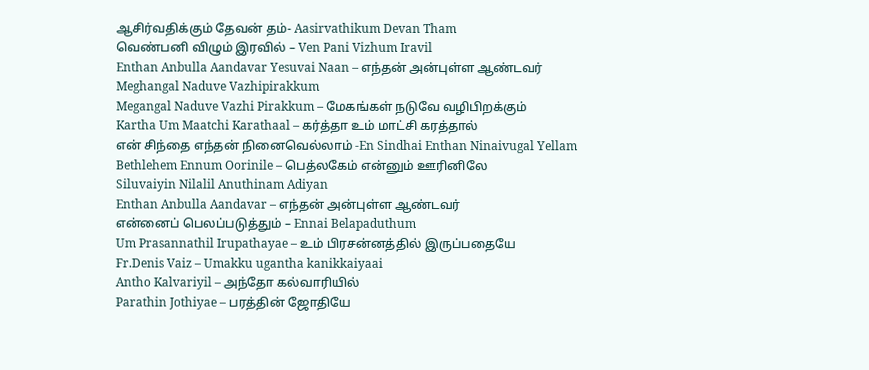ஆசிர்வதிக்கும் தேவன் தம்- Aasirvathikum Devan Tham
வெண்பனி விழும் இரவில் – Ven Pani Vizhum Iravil
Enthan Anbulla Aandavar Yesuvai Naan – எந்தன் அன்புள்ள ஆண்டவர்
Meghangal Naduve Vazhipirakkum
Megangal Naduve Vazhi Pirakkum – மேகங்கள் நடுவே வழிபிறக்கும்
Kartha Um Maatchi Karathaal – கர்த்தா உம் மாட்சி கரத்தால்
என் சிந்தை எந்தன் நினைவெல்லாம் -En Sindhai Enthan Ninaivugal Yellam
Bethlehem Ennum Oorinile – பெத்லகேம் என்னும் ஊரினிலே
Siluvaiyin Nilalil Anuthinam Adiyan
Enthan Anbulla Aandavar – எந்தன் அன்புள்ள ஆண்டவர்
என்னைப் பெலப்படுத்தும் – Ennai Belapaduthum
Um Prasannathil Irupathayae – உம் பிரசன்னத்தில் இருப்பதையே
Fr.Denis Vaiz – Umakku ugantha kanikkaiyaai
Antho Kalvariyil – அந்தோ கல்வாரியில்
Parathin Jothiyae – பரத்தின் ஜோதியே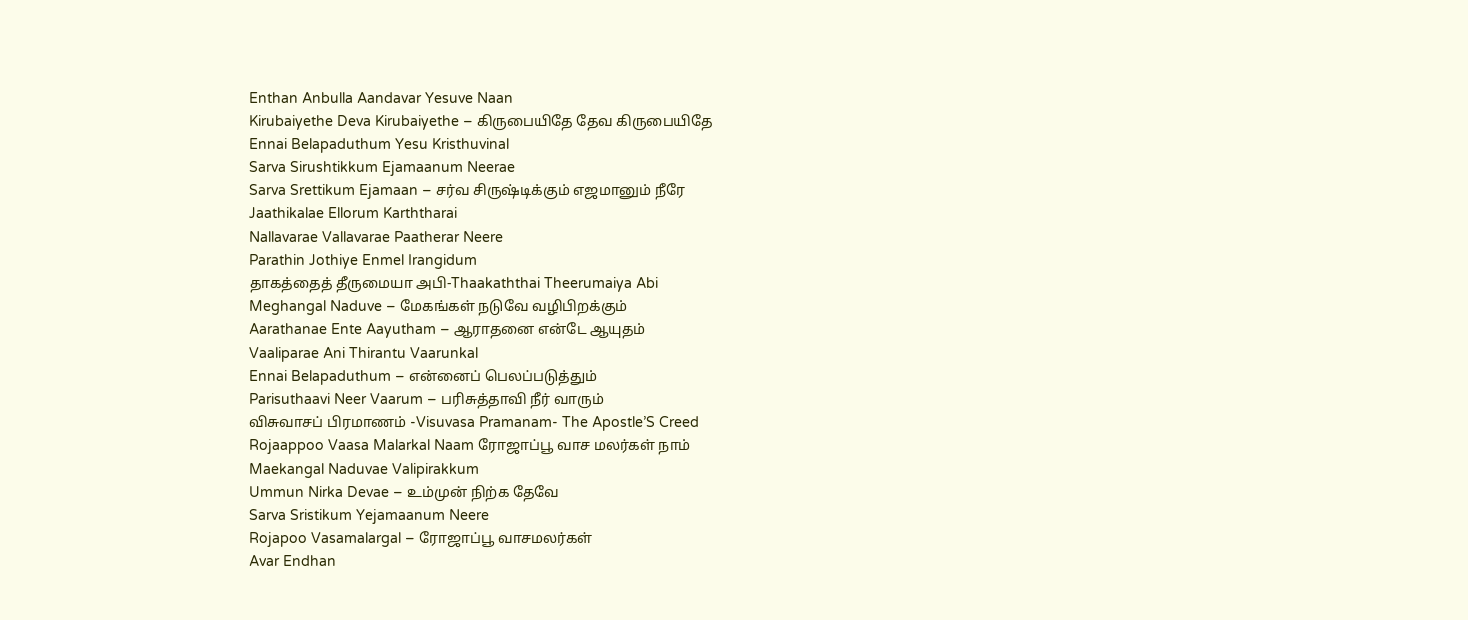Enthan Anbulla Aandavar Yesuve Naan
Kirubaiyethe Deva Kirubaiyethe – கிருபையிதே தேவ கிருபையிதே
Ennai Belapaduthum Yesu Kristhuvinal
Sarva Sirushtikkum Ejamaanum Neerae
Sarva Srettikum Ejamaan – சர்வ சிருஷ்டிக்கும் எஜமானும் நீரே
Jaathikalae Ellorum Karththarai
Nallavarae Vallavarae Paatherar Neere
Parathin Jothiye Enmel Irangidum
தாகத்தைத் தீருமையா அபி-Thaakaththai Theerumaiya Abi
Meghangal Naduve – மேகங்கள் நடுவே வழிபிறக்கும்
Aarathanae Ente Aayutham – ஆராதனை என்டே ஆயுதம்
Vaaliparae Ani Thirantu Vaarunkal
Ennai Belapaduthum – என்னைப் பெலப்படுத்தும்
Parisuthaavi Neer Vaarum – பரிசுத்தாவி நீர் வாரும்
விசுவாசப் பிரமாணம் -Visuvasa Pramanam- The Apostle’S Creed
Rojaappoo Vaasa Malarkal Naam ரோஜாப்பூ வாச மலர்கள் நாம்
Maekangal Naduvae Valipirakkum
Ummun Nirka Devae – உம்முன் நிற்க தேவே
Sarva Sristikum Yejamaanum Neere
Rojapoo Vasamalargal – ரோஜாப்பூ வாசமலர்கள்
Avar Endhan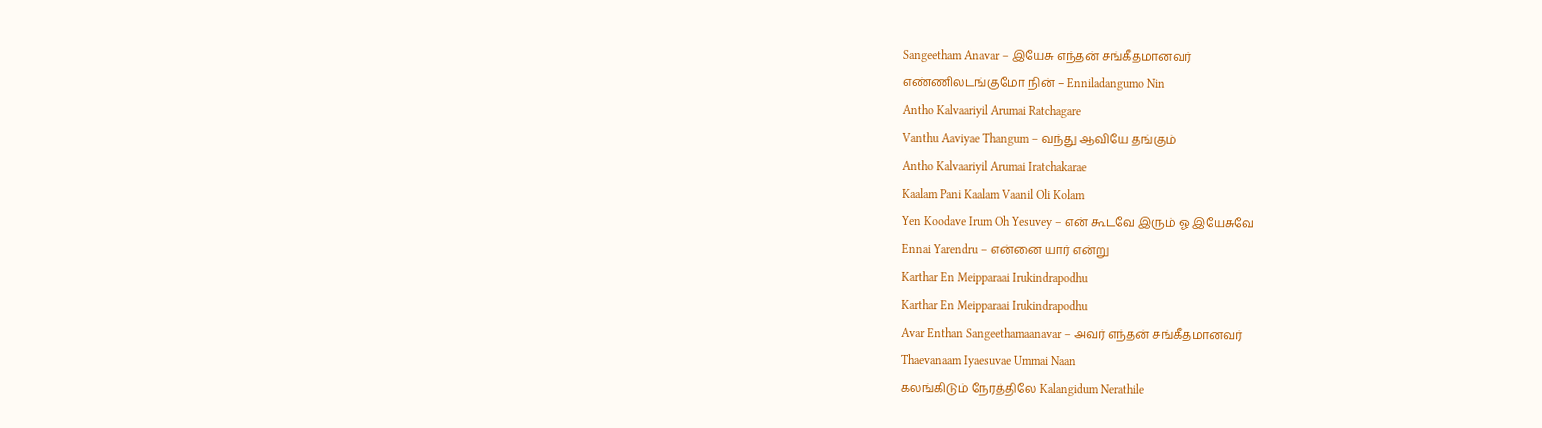Sangeetham Anavar – இயேசு எந்தன் சங்கீதமானவர்
எண்ணிலடங்குமோ நின் – Enniladangumo Nin
Antho Kalvaariyil Arumai Ratchagare
Vanthu Aaviyae Thangum – வந்து ஆவியே தங்கும்
Antho Kalvaariyil Arumai Iratchakarae
Kaalam Pani Kaalam Vaanil Oli Kolam
Yen Koodave Irum Oh Yesuvey – என் கூடவே இரும் ஓ இயேசுவே
Ennai Yarendru – என்னை யார் என்று
Karthar En Meipparaai Irukindrapodhu
Karthar En Meipparaai Irukindrapodhu
Avar Enthan Sangeethamaanavar – அவர் எந்தன் சங்கீதமானவர்
Thaevanaam Iyaesuvae Ummai Naan
கலங்கிடும் நேரத்திலே Kalangidum Nerathile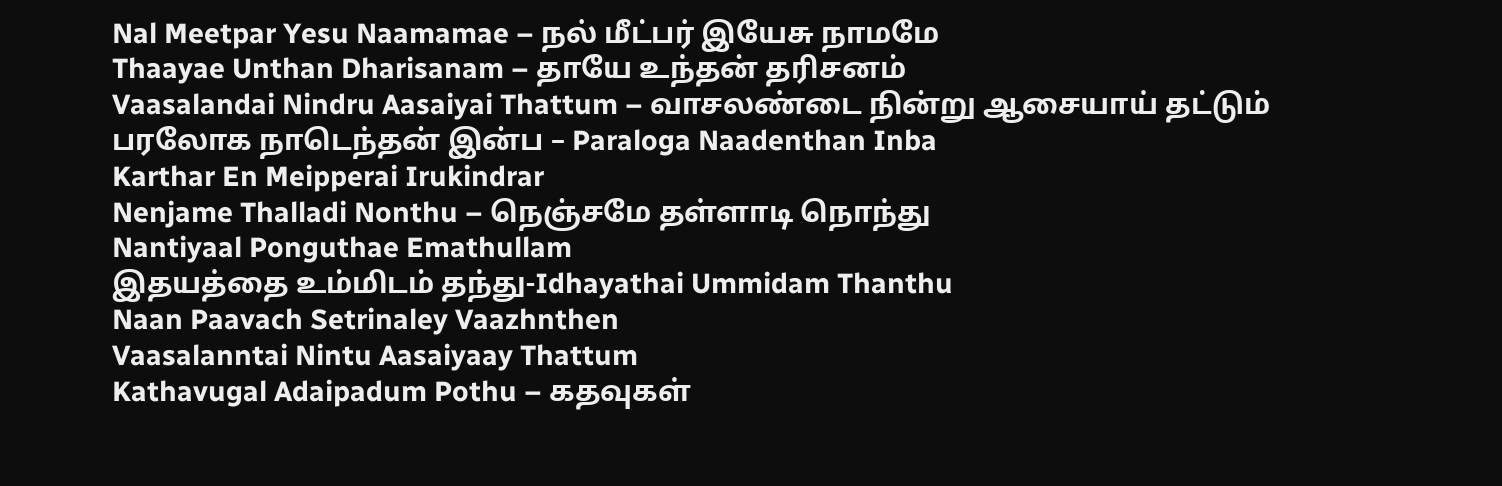Nal Meetpar Yesu Naamamae – நல் மீட்பர் இயேசு நாமமே
Thaayae Unthan Dharisanam – தாயே உந்தன் தரிசனம்
Vaasalandai Nindru Aasaiyai Thattum – வாசலண்டை நின்று ஆசையாய் தட்டும்
பரலோக நாடெந்தன் இன்ப – Paraloga Naadenthan Inba
Karthar En Meipperai Irukindrar
Nenjame Thalladi Nonthu – நெஞ்சமே தள்ளாடி நொந்து
Nantiyaal Ponguthae Emathullam
இதயத்தை உம்மிடம் தந்து-Idhayathai Ummidam Thanthu
Naan Paavach Setrinaley Vaazhnthen
Vaasalanntai Nintu Aasaiyaay Thattum
Kathavugal Adaipadum Pothu – கதவுகள்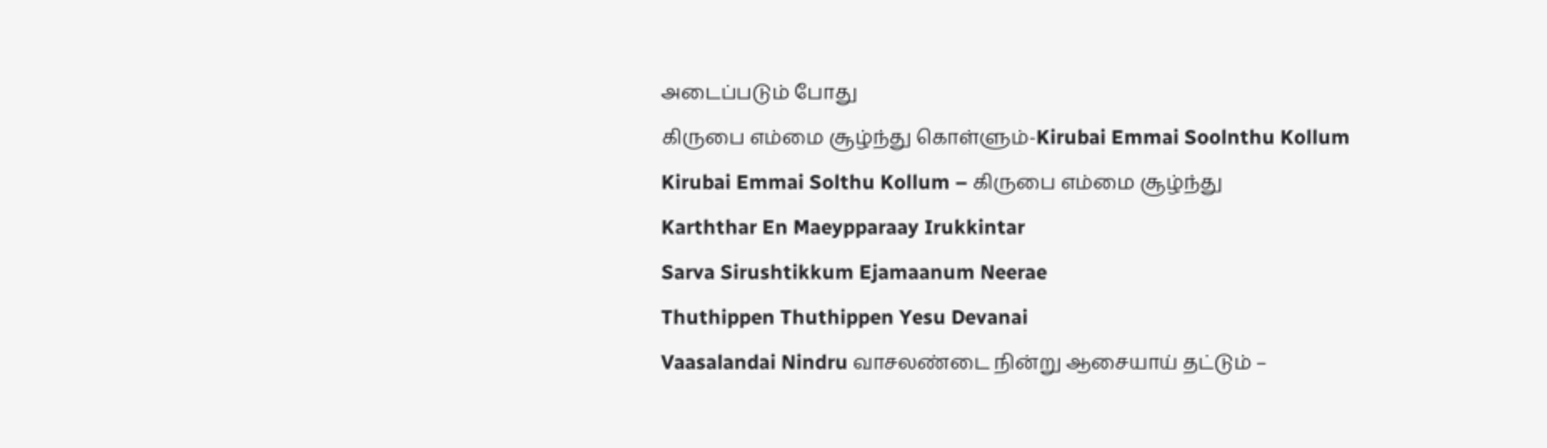அடைப்படும் போது
கிருபை எம்மை சூழ்ந்து கொள்ளும்-Kirubai Emmai Soolnthu Kollum
Kirubai Emmai Solthu Kollum – கிருபை எம்மை சூழ்ந்து
Karththar En Maeypparaay Irukkintar
Sarva Sirushtikkum Ejamaanum Neerae
Thuthippen Thuthippen Yesu Devanai
Vaasalandai Nindru வாசலண்டை நின்று ஆசையாய் தட்டும் –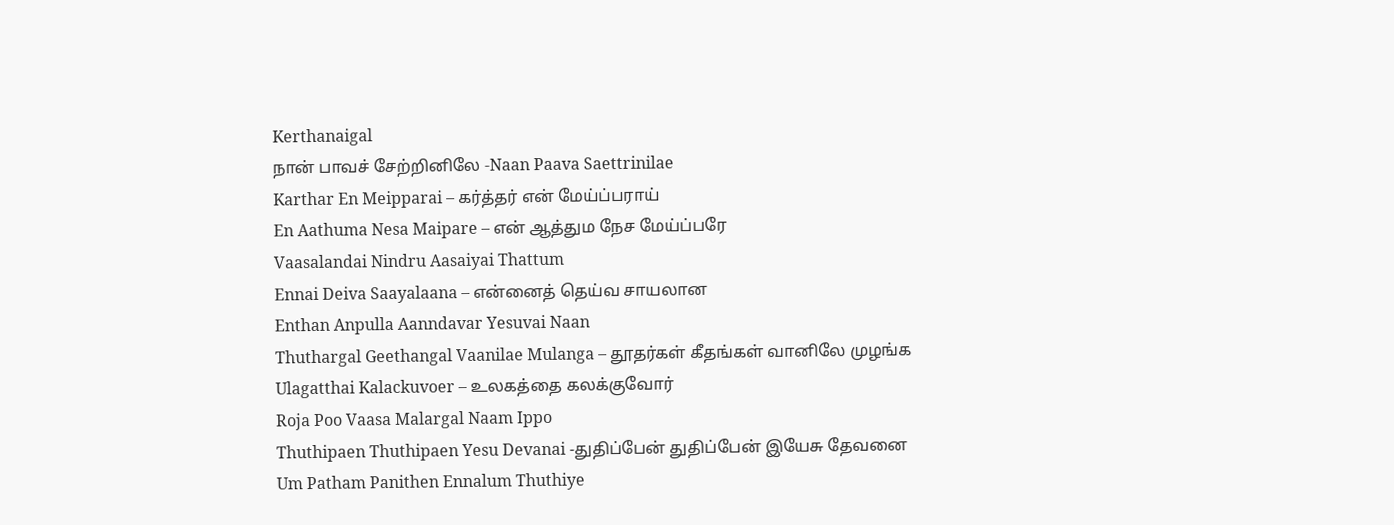Kerthanaigal
நான் பாவச் சேற்றினிலே -Naan Paava Saettrinilae
Karthar En Meipparai – கர்த்தர் என் மேய்ப்பராய்
En Aathuma Nesa Maipare – என் ஆத்தும நேச மேய்ப்பரே
Vaasalandai Nindru Aasaiyai Thattum
Ennai Deiva Saayalaana – என்னைத் தெய்வ சாயலான
Enthan Anpulla Aanndavar Yesuvai Naan
Thuthargal Geethangal Vaanilae Mulanga – தூதர்கள் கீதங்கள் வானிலே முழங்க
Ulagatthai Kalackuvoer – உலகத்தை கலக்குவோர்
Roja Poo Vaasa Malargal Naam Ippo
Thuthipaen Thuthipaen Yesu Devanai -துதிப்பேன் துதிப்பேன் இயேசு தேவனை
Um Patham Panithen Ennalum Thuthiye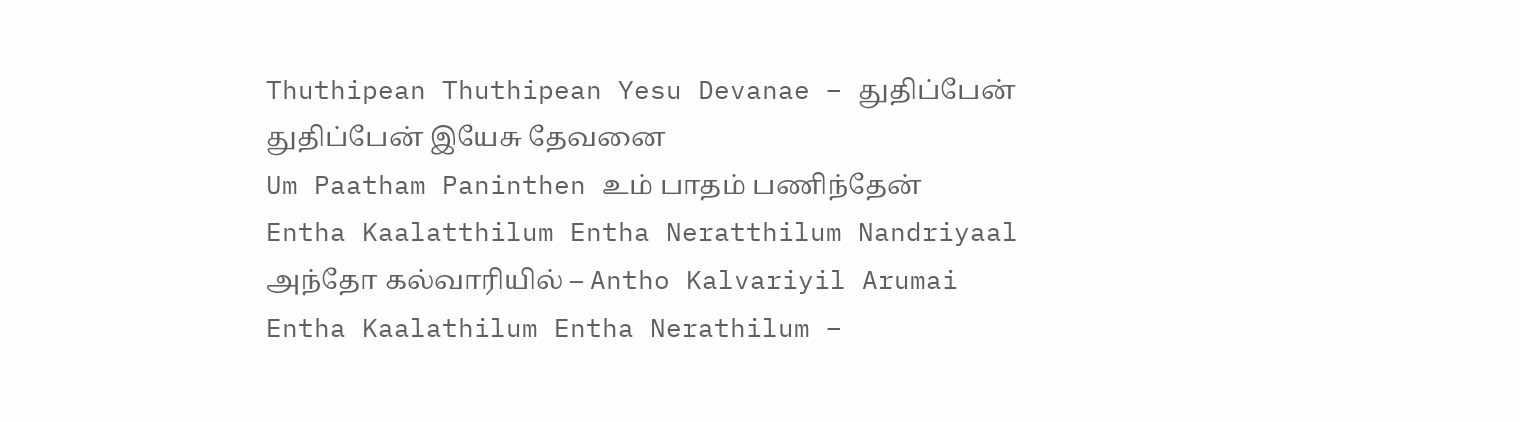Thuthipean Thuthipean Yesu Devanae – துதிப்பேன் துதிப்பேன் இயேசு தேவனை
Um Paatham Paninthen உம் பாதம் பணிந்தேன்
Entha Kaalatthilum Entha Neratthilum Nandriyaal
அந்தோ கல்வாரியில் – Antho Kalvariyil Arumai
Entha Kaalathilum Entha Nerathilum –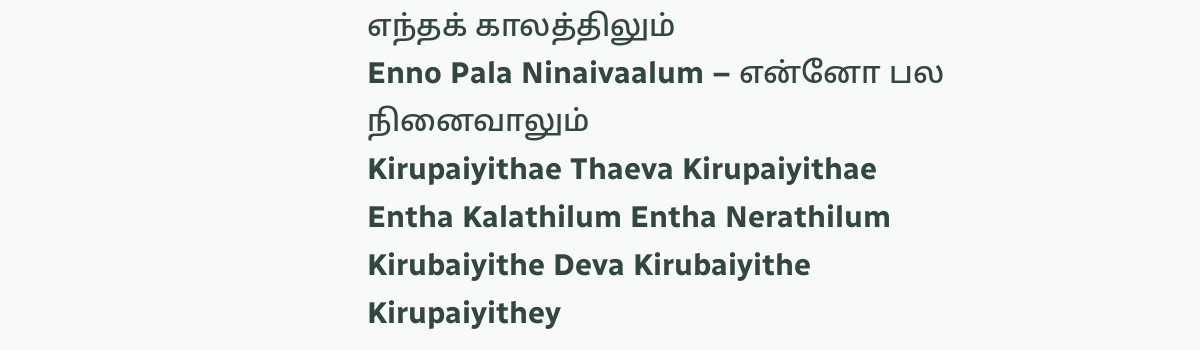எந்தக் காலத்திலும்
Enno Pala Ninaivaalum – என்னோ பல நினைவாலும்
Kirupaiyithae Thaeva Kirupaiyithae
Entha Kalathilum Entha Nerathilum
Kirubaiyithe Deva Kirubaiyithe
Kirupaiyithey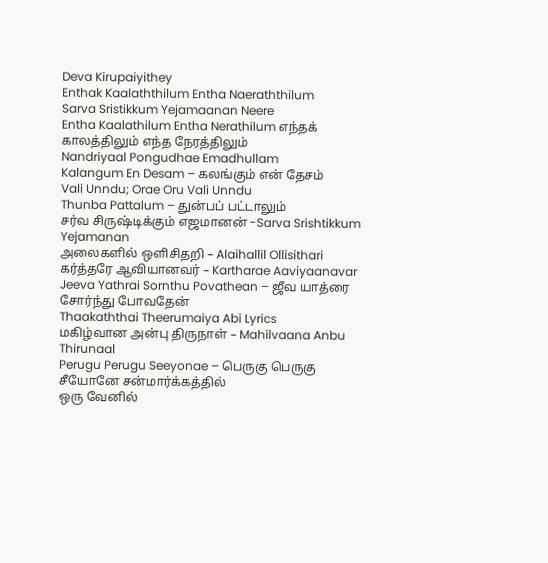Deva Kirupaiyithey
Enthak Kaalaththilum Entha Naeraththilum
Sarva Sristikkum Yejamaanan Neere
Entha Kaalathilum Entha Nerathilum எந்தக் காலத்திலும் எந்த நேரத்திலும்
Nandriyaal Pongudhae Emadhullam
Kalangum En Desam – கலங்கும் என் தேசம்
Vali Unndu; Orae Oru Vali Unndu
Thunba Pattalum – துன்பப் பட்டாலும்
சர்வ சிருஷ்டிக்கும் எஜமானன் -Sarva Srishtikkum Yejamanan
அலைகளில் ஒளிசிதறி – Alaihallil Ollisithari
கர்த்தரே ஆவியானவர் – Kartharae Aaviyaanavar
Jeeva Yathrai Sornthu Povathean – ஜீவ யாத்ரை சோர்ந்து போவதேன்
Thaakaththai Theerumaiya Abi Lyrics
மகிழ்வான அன்பு திருநாள் – Mahilvaana Anbu Thirunaal
Perugu Perugu Seeyonae – பெருகு பெருகு சீயோனே சன்மார்க்கத்தில்
ஒரு வேனில்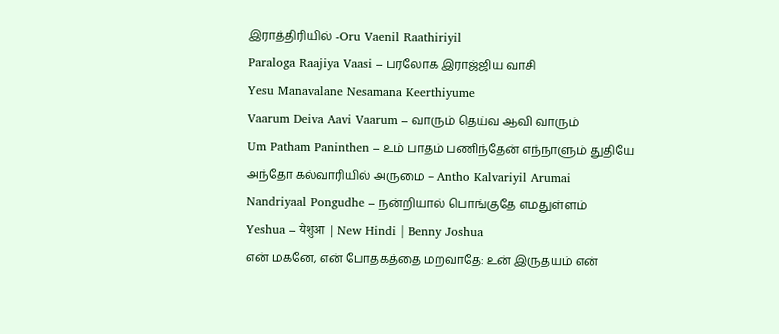இராத்திரியில் -Oru Vaenil Raathiriyil
Paraloga Raajiya Vaasi – பரலோக இராஜ்ஜிய வாசி
Yesu Manavalane Nesamana Keerthiyume
Vaarum Deiva Aavi Vaarum – வாரும் தெய்வ ஆவி வாரும்
Um Patham Paninthen – உம் பாதம் பணிந்தேன் எந்நாளும் துதியே
அந்தோ கல்வாரியில் அருமை – Antho Kalvariyil Arumai
Nandriyaal Pongudhe – நன்றியால் பொங்குதே எமதுள்ளம்
Yeshua – येशुआ | New Hindi | Benny Joshua
என் மகனே, என் போதகத்தை மறவாதே: உன் இருதயம் என்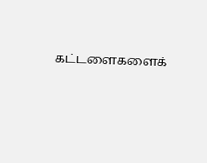கட்டளைகளைக்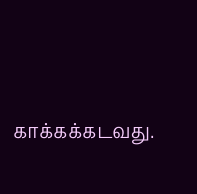காக்கக்கடவது.